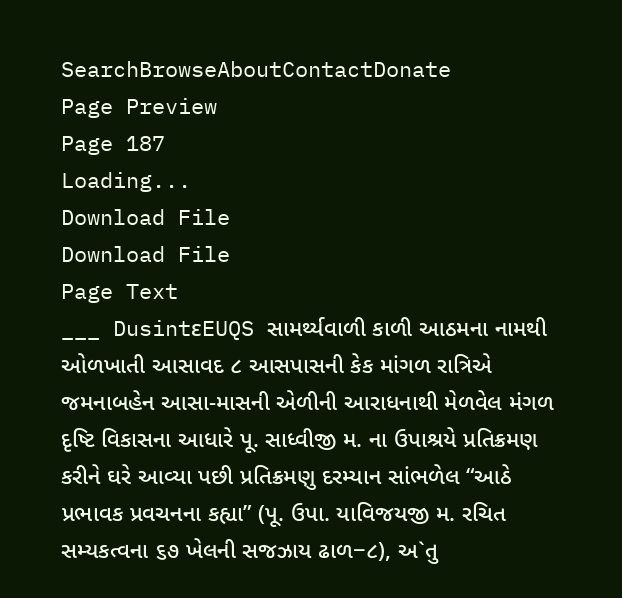SearchBrowseAboutContactDonate
Page Preview
Page 187
Loading...
Download File
Download File
Page Text
___ DusintεEUQS સામર્થ્યવાળી કાળી આઠમના નામથી ઓળખાતી આસાવદ ૮ આસપાસની કેક માંગળ રાત્રિએ જમનાબહેન આસા-માસની એળીની આરાધનાથી મેળવેલ મંગળ દૃષ્ટિ વિકાસના આધારે પૂ. સાધ્વીજી મ. ના ઉપાશ્રયે પ્રતિક્રમણ કરીને ઘરે આવ્યા પછી પ્રતિક્રમણુ દરમ્યાન સાંભળેલ “આઠે પ્રભાવક પ્રવચનના કહ્યા” (પૂ. ઉપા. યાવિજયજી મ. રચિત સમ્યકત્વના ૬૭ ખેલની સજઝાય ઢાળ−૮), અ`તુ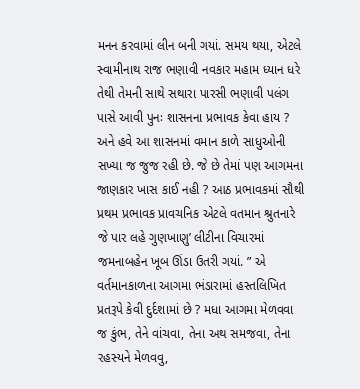મનન કરવામાં લીન બની ગયાં. સમય થયા, એટલે સ્વામીનાથ રાજ ભણાવી નવકાર મહામ ધ્યાન ધરે તેથી તેમની સાથે સથારા પારસી ભણાવી પલંગ પાસે આવી પુનઃ શાસનના પ્રભાવક કેવા હાય ? અને હવે આ શાસનમાં વમાન કાળે સાધુઓની સખ્યા જ જુજ રહી છે. જે છે તેમાં પણ આગમના જાણકાર ખાસ કાઈ નહી ? આઠ પ્રભાવકમાં સૌથી પ્રથમ પ્રભાવક પ્રાવચનિક એટલે વતમાન શ્રુતનારે જે પાર લહે ગુણખાણુ’ લીટીના વિચારમાં જમનાબહેન ખૂબ ઊંડા ઉતરી ગયાં. ” એ વર્તમાનકાળના આગમા ભંડારામાં હસ્તલિખિત પ્રતરૂપે કેવી દુર્દશામાં છે ? મધા આગમા મેળવવા જ કુંભ, તેને વાંચવા, તેના અથ સમજવા, તેના રહસ્યને મેળવવુ,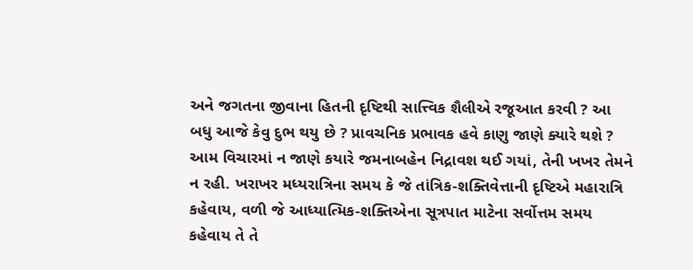અને જગતના જીવાના હિતની દૃષ્ટિથી સાત્ત્વિક શૈલીએ રજૂઆત કરવી ? આ બધુ આજે કેવુ દુભ થયુ છે ? પ્રાવચનિક પ્રભાવક હવે કાણુ જાણે ક્યારે થશે ? આમ વિચારમાં ન જાણે કયારે જમનાબહેન નિદ્રાવશ થઈ ગયાં, તેની ખખર તેમને ન રહી. ખરાખર મધ્યરાત્રિના સમય કે જે તાંત્રિક-શક્તિવેત્તાની દૃષ્ટિએ મહારાત્રિ કહેવાય, વળી જે આધ્યાત્મિક-શક્તિએના સૂત્રપાત માટેના સર્વોત્તમ સમય કહેવાય તે તે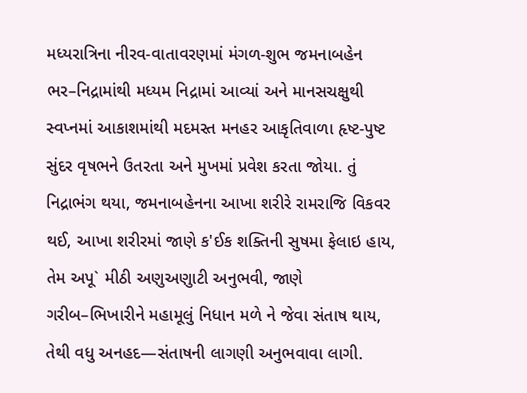મધ્યરાત્રિના નીરવ-વાતાવરણમાં મંગળ-શુભ જમનાબહેન ભર–નિદ્રામાંથી મધ્યમ નિદ્રામાં આવ્યાં અને માનસચક્ષુથી સ્વપ્નમાં આકાશમાંથી મદમસ્ત મનહર આકૃતિવાળા હૃષ્ટ-પુષ્ટ સુંદર વૃષભને ઉતરતા અને મુખમાં પ્રવેશ કરતા જોયા. તું નિદ્રાભંગ થયા, જમનાબહેનના આખા શરીરે રામરાજિ વિકવર થઈ, આખા શરીરમાં જાણે ક'ઈક શક્તિની સુષમા ફેલાઇ હાય, તેમ અપૂ` મીઠી અણુઅણુાટી અનુભવી, જાણે ગરીબ–ભિખારીને મહામૂલું નિધાન મળે ને જેવા સંતાષ થાય, તેથી વધુ અનહદ—સંતાષની લાગણી અનુભવાવા લાગી.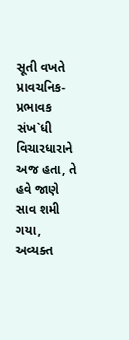સૂતી વખતે પ્રાવચનિક-પ્રભાવક સંખ`ધી વિચારધારાને અજ હતા, તે હવે જાણે સાવ શમી ગયા, અવ્યક્ત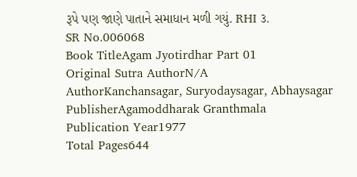રૂપે પણ જાણે પાતાને સમાધાન મળી ગયું. RHI ૩.
SR No.006068
Book TitleAgam Jyotirdhar Part 01
Original Sutra AuthorN/A
AuthorKanchansagar, Suryodaysagar, Abhaysagar
PublisherAgamoddharak Granthmala
Publication Year1977
Total Pages644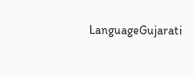LanguageGujarati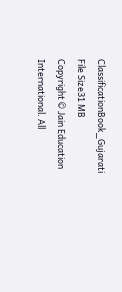ClassificationBook_Gujarati
File Size31 MB
Copyright © Jain Education International. All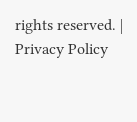rights reserved. | Privacy Policy